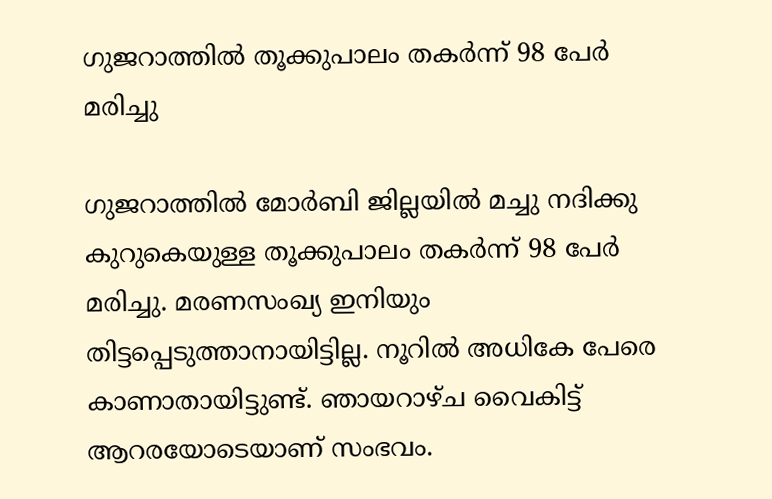ഗുജറാത്തിൽ തൂക്കുപാലം തകർന്ന് 98 പേർ മരിച്ചു

ഗുജറാത്തിൽ മോർബി ജില്ലയില്‍ മച്ചു നദിക്കു കുറുകെയുള്ള തൂക്കുപാലം തകർന്ന്‌ 98 പേർ മരിച്ചു. മരണസംഖ്യ ഇനിയും തിട്ടപ്പെടുത്താനായിട്ടില്ല. നൂറിൽ അധികേ പേരെ കാണാതായിട്ടുണ്ട്. ഞായറാഴ്ച വൈകിട്ട് ആറരയോടെയാണ് സംഭവം.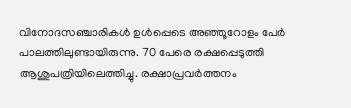വിനോദസഞ്ചാരികൾ ഉൾപ്പെടെ അഞ്ഞൂറോളം പേർ പാലത്തിലുണ്ടായിരുന്നു. 70 പേരെ രക്ഷപ്പെടുത്തി ആശുപത്രിയിലെത്തിച്ചു. രക്ഷാപ്രവർത്തനം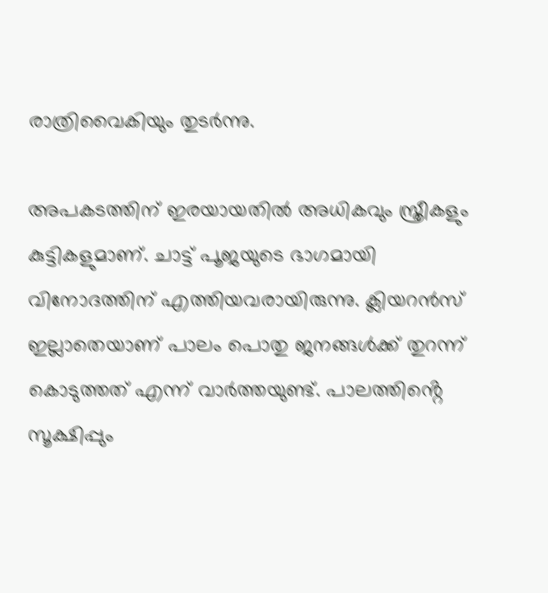രാത്രിവൈകിയും തുടര്‍ന്നു.

അപകടത്തിന് ഇരയായതിൽ അധികവും സ്ത്രീകളും കുട്ടികളുമാണ്. ചാട്ട് പൂജയുടെ ഭാഗമായി വിനോദത്തിന് എത്തിയവരായിരുന്നു. ക്ലിയറൻസ് ഇല്ലാതെയാണ് പാലം പൊതു ജനങ്ങൾക്ക് തുറന്ന് കൊടുത്തത് എന്ന് വാർത്തയുണ്ട്. പാലത്തിൻ്റെ സൂക്ഷിപ്പും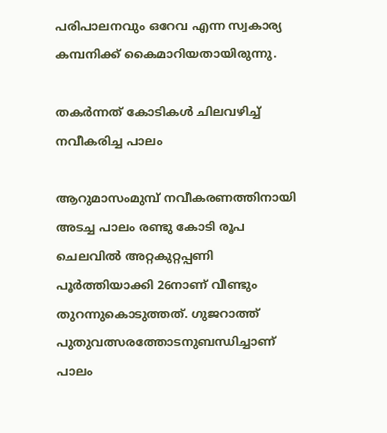പരിപാലനവും ഒറേവ എന്ന സ്വകാര്യ കമ്പനിക്ക് കൈമാറിയതായിരുന്നു.

തകർന്നത് കോടികൾ ചിലവഴിച്ച് നവീകരിച്ച പാലം

ആറുമാസംമുമ്പ്‌ നവീകരണത്തിനായി അടച്ച പാലം രണ്ടു കോടി രൂപ ചെലവിൽ അറ്റകുറ്റപ്പണി പൂർത്തിയാക്കി 26നാണ്‌ വീണ്ടും തുറന്നുകൊടുത്തത്‌. ഗുജറാത്ത് പുതുവത്സരത്തോടനുബന്ധിച്ചാണ് പാലം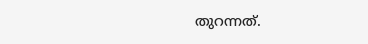തുറന്നത്.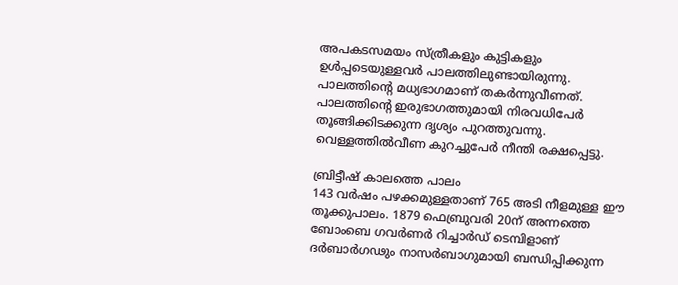അപകടസമയം സ്‌ത്രീകളും കുട്ടികളും ഉൾപ്പടെയുള്ളവർ പാലത്തിലുണ്ടായിരുന്നു. പാലത്തിന്റെ മധ്യഭാഗമാണ്‌ തകർന്നുവീണത്‌. പാലത്തിന്റെ ഇരുഭാഗത്തുമായി നിരവധിപേർ തൂങ്ങിക്കിടക്കുന്ന ദൃശ്യം പുറത്തുവന്നു. വെള്ളത്തിൽവീണ കുറച്ചുപേർ നീന്തി രക്ഷപ്പെട്ടു.

ബ്രിട്ടീഷ് കാലത്തെ പാലം
143 വർഷം പഴക്കമുള്ളതാണ്‌ 765 അടി നീളമുള്ള ഈ തൂക്കുപാലം. 1879 ഫെബ്രുവരി 20ന്‌ അന്നത്തെ ബോംബെ ഗവർണർ റിച്ചാർഡ്‌ ടെമ്പിളാണ്‌ ദർബാർഗഢും നാസർബാഗുമായി ബന്ധിപ്പിക്കുന്ന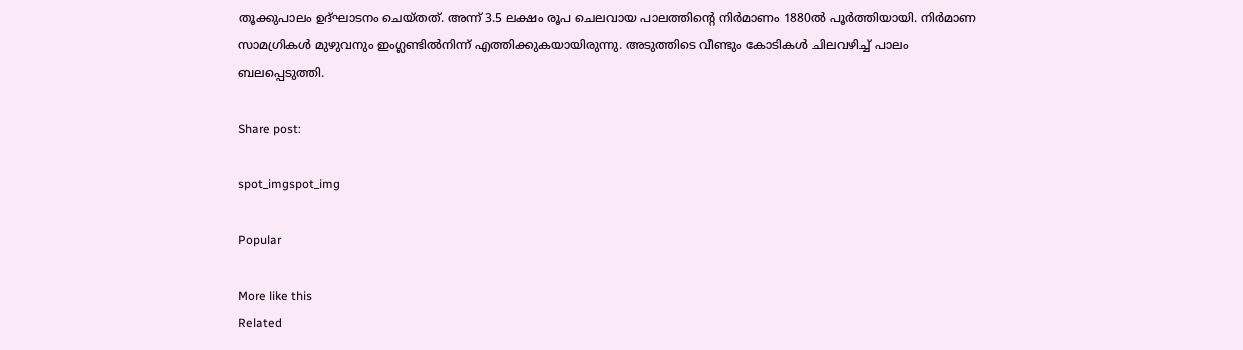തൂക്കുപാലം ഉദ്‌ഘാടനം ചെയ്തത്‌. അന്ന്‌ 3.5 ലക്ഷം രൂപ ചെലവായ പാലത്തിന്റെ നിർമാണം 1880ൽ പൂർത്തിയായി. നിർമാണ സാമഗ്രികൾ മുഴുവനും ഇംഗ്ലണ്ടിൽനിന്ന്‌ എത്തിക്കുകയായിരുന്നു. അടുത്തിടെ വീണ്ടും കോടികൾ ചിലവഴിച്ച് പാലം ബലപ്പെടുത്തി.

Share post:

spot_imgspot_img

Popular

More like this
Related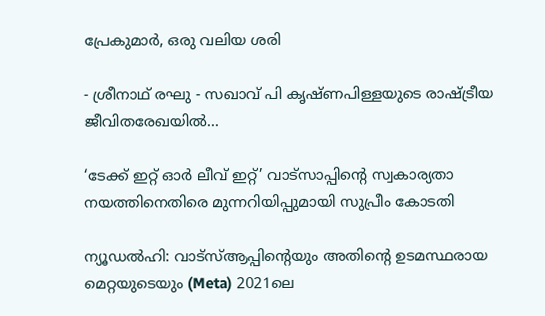പ്രേകുമാർ, ഒരു വലിയ ശരി

- ശ്രീനാഥ് രഘു - സഖാവ് പി കൃഷ്ണപിള്ളയുടെ രാഷ്ട്രീയ ജീവിതരേഖയിൽ...

‘ടേക്ക് ഇറ്റ് ഓർ ലീവ് ഇറ്റ്’ വാട്സാപ്പിന്റെ സ്വകാര്യതാ നയത്തിനെതിരെ മുന്നറിയിപ്പുമായി സുപ്രീം കോടതി

ന്യൂഡൽഹി: വാട്‌സ്ആപ്പിന്റെയും അതിന്റെ ഉടമസ്ഥരായ മെറ്റയുടെയും (Meta) 2021ലെ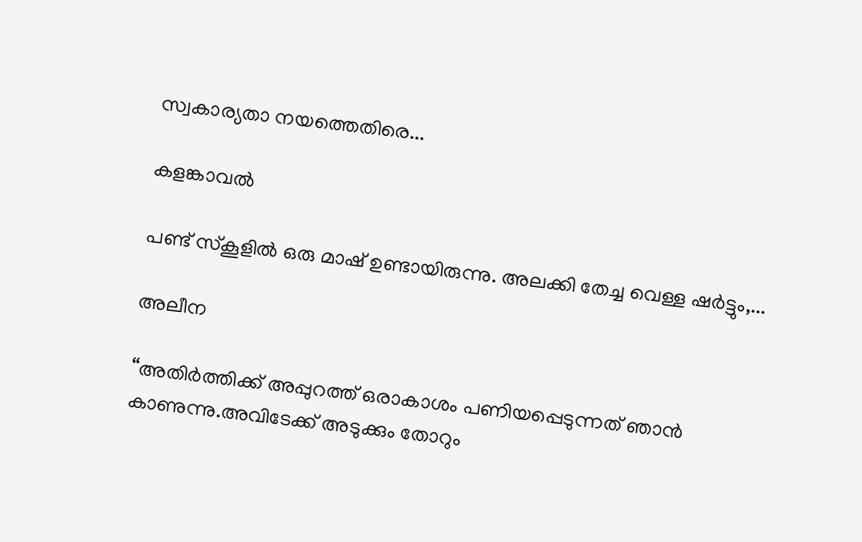സ്വകാര്യതാ നയത്തെതിരെ...

കളങ്കാവൽ

പണ്ട് സ്കൂളിൽ ഒരു മാഷ് ഉണ്ടായിരുന്നു. അലക്കി തേച്ച വെള്ള ഷർട്ടും,...

അലീന

“അതിര്‍ത്തിക്ക് അപ്പുറത്ത് ഒരാകാശം പണിയപ്പെടുന്നത് ഞാന്‍ കാണുന്നു.അവിടേക്ക് അടുക്കും തോറും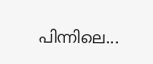പിന്നിലെ...